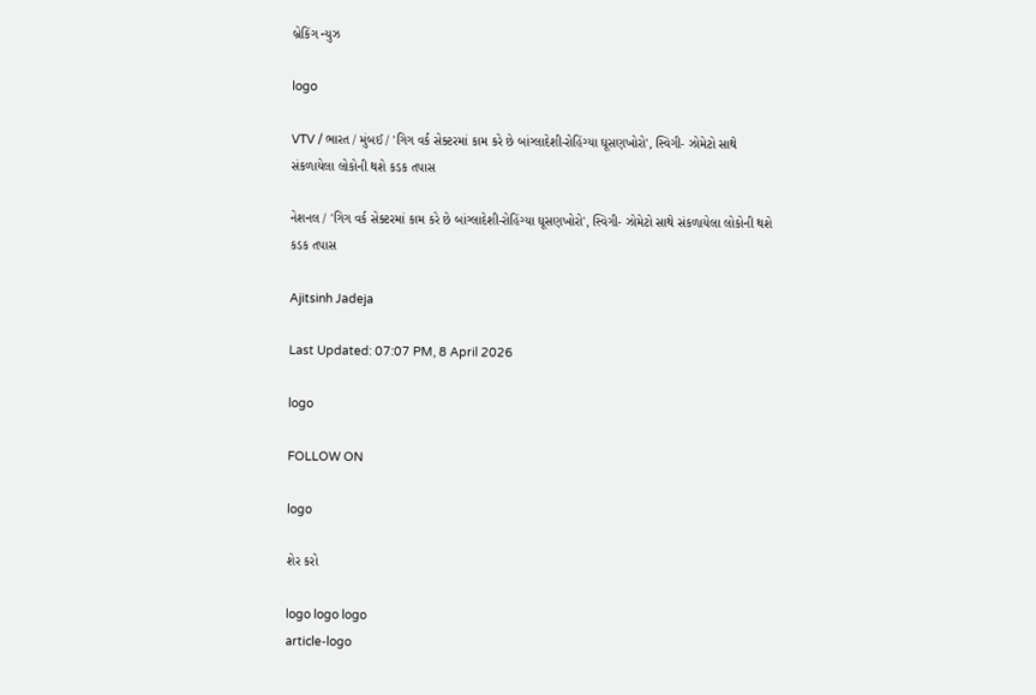બ્રેકિંગ ન્યુઝ

logo

VTV / ભારત / મુંબઈ / 'ગિગ વર્ક સેક્ટરમાં કામ કરે છે બાંગ્લાદેશી-રોહિંગ્યા ઘૂસણખોરો', સ્વિગી- ઝોમેટો સાથે સંકળાયેલા લોકોની થશે કડક તપાસ

નેશનલ / 'ગિગ વર્ક સેક્ટરમાં કામ કરે છે બાંગ્લાદેશી-રોહિંગ્યા ઘૂસણખોરો', સ્વિગી- ઝોમેટો સાથે સંકળાયેલા લોકોની થશે કડક તપાસ

Ajitsinh Jadeja

Last Updated: 07:07 PM, 8 April 2026

logo

FOLLOW ON

logo

શેર કરો

logo logo logo
article-logo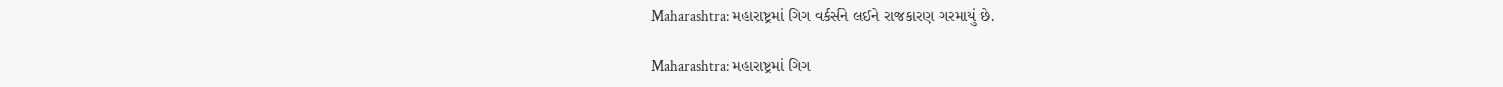Maharashtra: મહારાષ્ટ્રમાં ગિગ વર્કર્સને લઈને રાજકારણ ગરમાયું છે.

Maharashtra: મહારાષ્ટ્રમાં ગિગ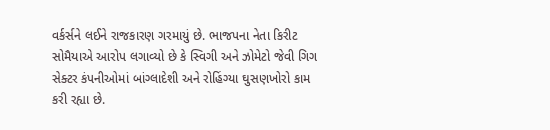વર્કર્સને લઈને રાજકારણ ગરમાયું છે. ભાજપના નેતા કિરીટ સોમૈયાએ આરોપ લગાવ્યો છે કે સ્વિગી અને ઝોમેટો જેવી ગિગ સેક્ટર કંપનીઓમાં બાંગ્લાદેશી અને રોહિંગ્યા ઘુસણખોરો કામ કરી રહ્યા છે.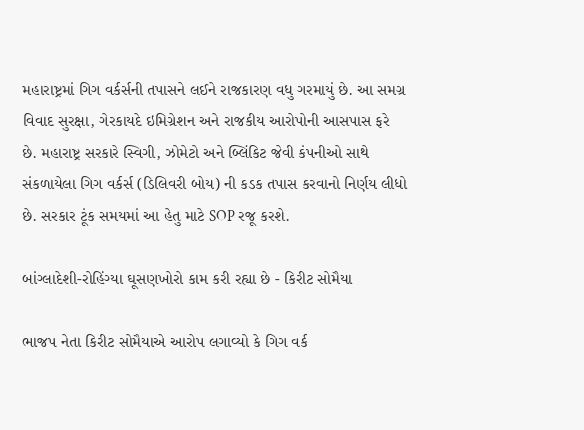મહારાષ્ટ્રમાં ગિગ વર્કર્સની તપાસને લઈને રાજકારણ વધુ ગરમાયું છે. આ સમગ્ર વિવાદ સુરક્ષા, ગેરકાયદે ઇમિગ્રેશન અને રાજકીય આરોપોની આસપાસ ફરે છે. મહારાષ્ટ્ર સરકારે સ્વિગી, ઝોમેટો અને બ્લિંકિટ જેવી કંપનીઓ સાથે સંકળાયેલા ગિગ વર્કર્સ (ડિલિવરી બોય) ની કડક તપાસ કરવાનો નિર્ણય લીધો છે. સરકાર ટૂંક સમયમાં આ હેતુ માટે SOP રજૂ કરશે.

બાંગ્લાદેશી-રોહિંગ્યા ઘૂસણખોરો કામ કરી રહ્યા છે - કિરીટ સોમૈયા

ભાજપ નેતા કિરીટ સોમૈયાએ આરોપ લગાવ્યો કે ગિગ વર્ક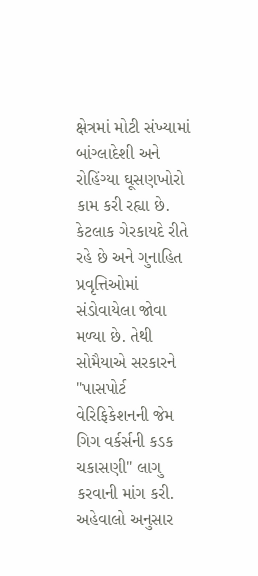ક્ષેત્રમાં મોટી સંખ્યામાં બાંગ્લાદેશી અને રોહિંગ્યા ઘૂસણખોરો કામ કરી રહ્યા છે. કેટલાક ગેરકાયદે રીતે રહે છે અને ગુનાહિત પ્રવૃત્તિઓમાં સંડોવાયેલા જોવા મળ્યા છે. તેથી સોમૈયાએ સરકારને "પાસપોર્ટ વેરિફિકેશનની જેમ ગિગ વર્કર્સની કડક ચકાસણી" લાગુ કરવાની માંગ કરી. અહેવાલો અનુસાર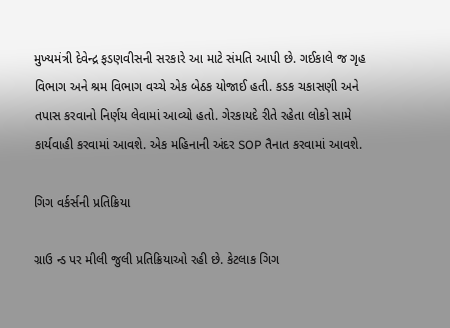મુખ્યમંત્રી દેવેન્દ્ર ફડણવીસની સરકારે આ માટે સંમતિ આપી છે. ગઈકાલે જ ગૃહ વિભાગ અને શ્રમ વિભાગ વચ્ચે એક બેઠક યોજાઈ હતી. કડક ચકાસણી અને તપાસ કરવાનો નિર્ણય લેવામાં આવ્યો હતો. ગેરકાયદે રીતે રહેતા લોકો સામે કાર્યવાહી કરવામાં આવશે. એક મહિનાની અંદર SOP તૈનાત કરવામાં આવશે.

ગિગ વર્કર્સની પ્રતિક્રિયા

ગ્રાઉ ન્ડ પર મીલી જુલી પ્રતિક્રિયાઓ રહી છે. કેટલાક ગિગ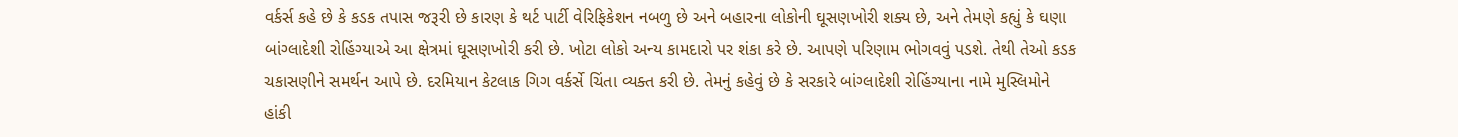વર્કર્સ કહે છે કે કડક તપાસ જરૂરી છે કારણ કે થર્ટ પાર્ટી વેરિફિકેશન નબળુ છે અને બહારના લોકોની ઘૂસણખોરી શક્ય છે, અને તેમણે કહ્યું કે ઘણા બાંગ્લાદેશી રોહિંગ્યાએ આ ક્ષેત્રમાં ઘૂસણખોરી કરી છે. ખોટા લોકો અન્ય કામદારો પર શંકા કરે છે. આપણે પરિણામ ભોગવવું પડશે. તેથી તેઓ કડક ચકાસણીને સમર્થન આપે છે. દરમિયાન કેટલાક ગિગ વર્કર્સે ચિંતા વ્યક્ત કરી છે. તેમનું કહેવું છે કે સરકારે બાંગ્લાદેશી રોહિંગ્યાના નામે મુસ્લિમોને હાંકી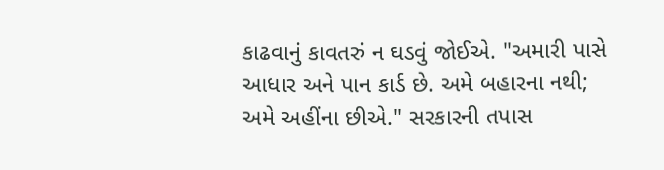કાઢવાનું કાવતરું ન ઘડવું જોઈએ. "અમારી પાસે આધાર અને પાન કાર્ડ છે. અમે બહારના નથી; અમે અહીંના છીએ." સરકારની તપાસ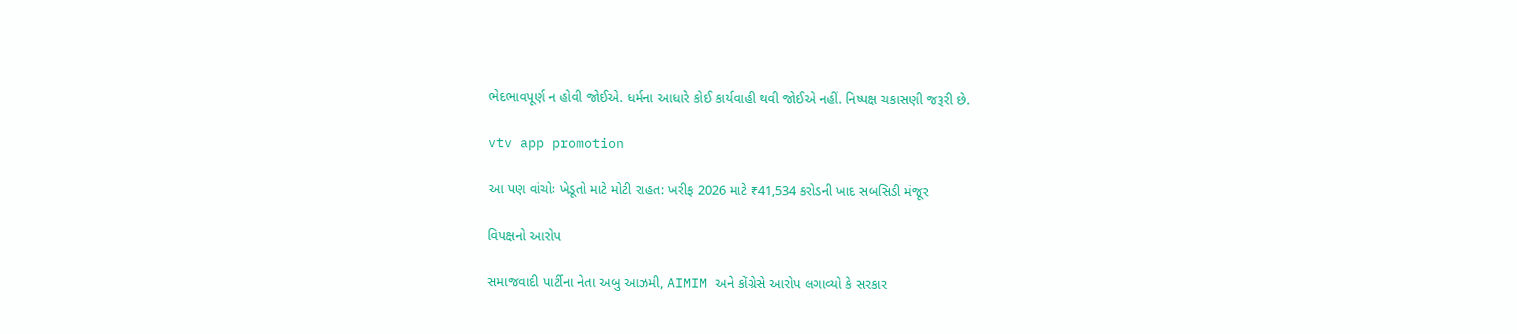ભેદભાવપૂર્ણ ન હોવી જોઈએ. ધર્મના આધારે કોઈ કાર્યવાહી થવી જોઈએ નહીં. નિષ્પક્ષ ચકાસણી જરૂરી છે.

vtv app promotion

આ પણ વાંચોઃ ખેડૂતો માટે મોટી રાહત: ખરીફ 2026 માટે ₹41,534 કરોડની ખાદ સબસિડી મંજૂર

વિપક્ષનો આરોપ

સમાજવાદી પાર્ટીના નેતા અબુ આઝમી, AIMIM અને કોંગ્રેસે આરોપ લગાવ્યો કે સરકાર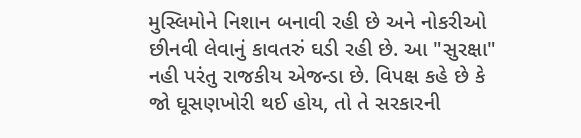મુસ્લિમોને નિશાન બનાવી રહી છે અને નોકરીઓ છીનવી લેવાનું કાવતરું ઘડી રહી છે. આ "સુરક્ષા" નહી પરંતુ રાજકીય એજન્ડા છે. વિપક્ષ કહે છે કે જો ઘૂસણખોરી થઈ હોય, તો તે સરકારની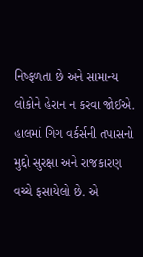નિષ્ફળતા છે અને સામાન્ય લોકોને હેરાન ન કરવા જોઈએ. હાલમાં ગિગ વર્કર્સની તપાસનો મુદ્દો સુરક્ષા અને રાજકારણ વચ્ચે ફસાયેલો છે. એ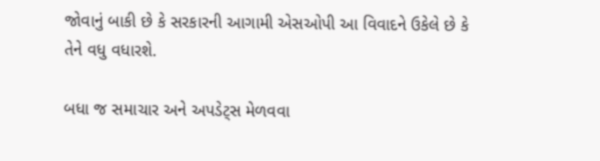જોવાનું બાકી છે કે સરકારની આગામી એસઓપી આ વિવાદને ઉકેલે છે કે તેને વધુ વધારશે.

બધા જ સમાચાર અને અપડેટ્સ મેળવવા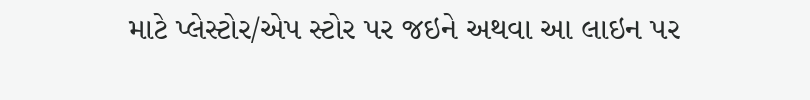માટે પ્લેસ્ટોર/એપ સ્ટોર પર જઇને અથવા આ લાઇન પર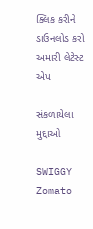ક્લિક કરીને ડાઉનલોડ કરો અમારી લેટેસ્ટ એપ

સંકળાયેલા મુદ્દાઓ

SWIGGY Zomato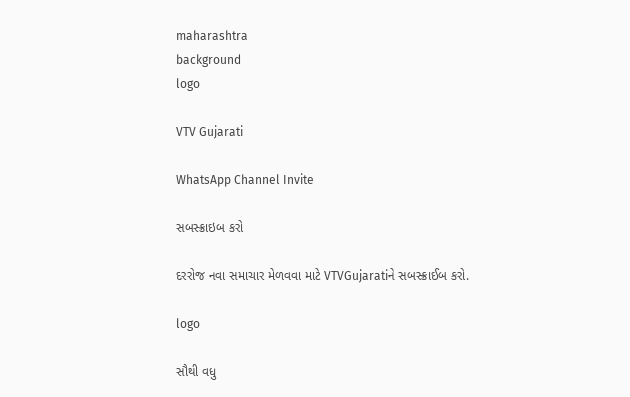maharashtra
background
logo

VTV Gujarati

WhatsApp Channel Invite

સબસ્ક્રાઇબ કરો

દરરોજ નવા સમાચાર મેળવવા માટે VTVGujaratiને સબસ્ક્રાઈબ કરો.

logo

સૌથી વધુ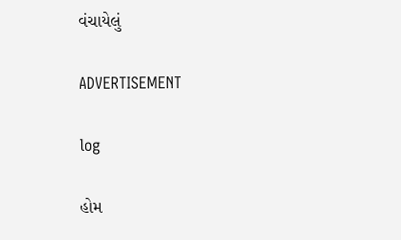વંચાયેલું

ADVERTISEMENT

log

હોમ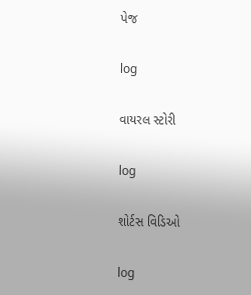પેજ

log

વાયરલ સ્ટોરી

log

શોર્ટસ વિડિઓ

log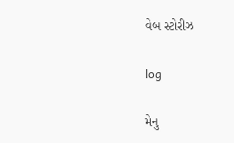વેબ સ્ટોરીઝ

log

મેનુ